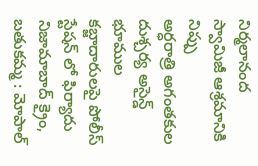నిర్మలానంద స్వామిజీ ఆశ్రమానికి నిప్పు
అర్ధరాత్రి అగంతకుల దుశ్చర్య అసైన్డ్ భూముల కబ్జాదారులపై పోలీస్ స్టేషన్ లో ఫిర్యాదు నిజామాబాద్ క్రైం, బతుకమ్మ : మోపాల్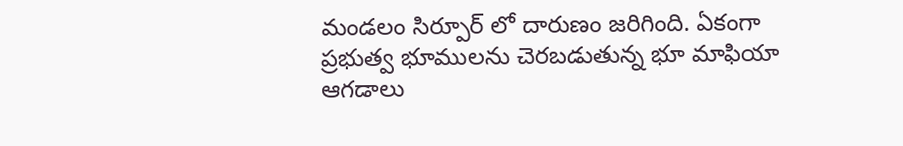మండలం సిర్పూర్ లో దారుణం జరిగింది. ఏకంగా ప్రభుత్వ భూములను చెరబడుతున్న భూ మాఫియా ఆగడాలు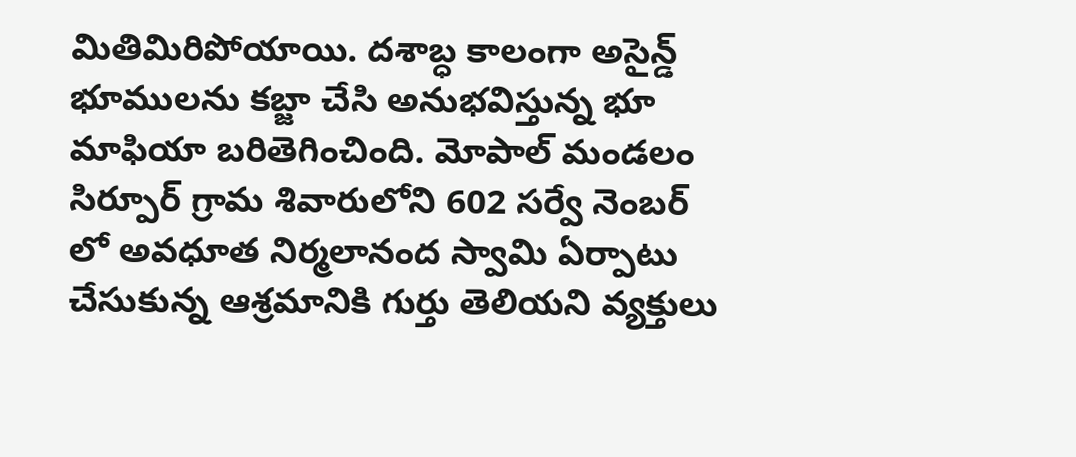మితిమిరిపోయాయి. దశాబ్ధ కాలంగా అసైన్డ్ భూములను కబ్జా చేసి అనుభవిస్తున్న భూ మాఫియా బరితెగించింది. మోపాల్ మండలం సిర్పూర్ గ్రామ శివారులోని 602 సర్వే నెంబర్ లో అవధూత నిర్మలానంద స్వామి ఏర్పాటు చేసుకున్న ఆశ్రమానికి గుర్తు తెలియని వ్యక్తులు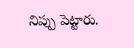నిప్పు పెట్టారు.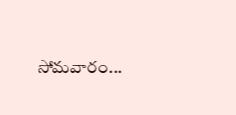సోమవారం...